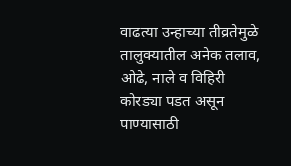वाढत्या उन्हाच्या तीव्रतेमुळे तालुक्यातील अनेक तलाव, ओढे, नाले व विहिरी कोरड्या पडत असून पाण्यासाठी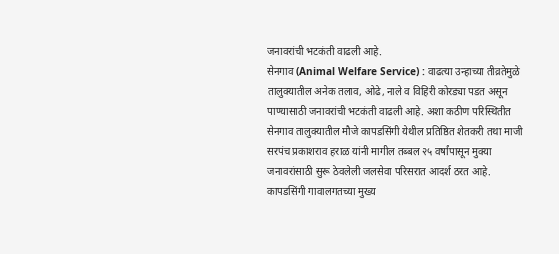जनावरांची भटकंती वाढली आहे.
सेनगाव (Animal Welfare Service) : वाढत्या उन्हाच्या तीव्रतेमुळे तालुक्यातील अनेक तलाव, ओढे, नाले व विहिरी कोरड्या पडत असून पाण्यासाठी जनावरांची भटकंती वाढली आहे. अशा कठीण परिस्थितीत सेनगाव तालुक्यातील मौजे कापडसिंगी येथील प्रतिष्ठित शेतकरी तथा माजी सरपंच प्रकाशराव हराळ यांनी मागील तब्बल २५ वर्षांपासून मुक्या जनावरांसाठी सुरू ठेवलेली जलसेवा परिसरात आदर्श ठरत आहे.
कापडसिंगी गावालगतच्या मुख्य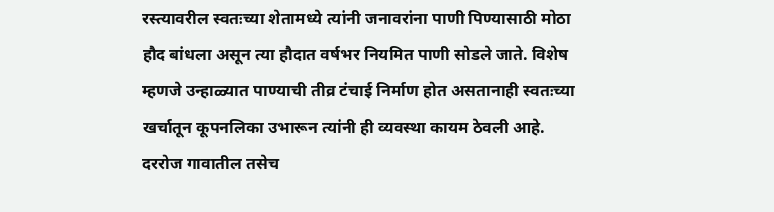रस्त्यावरील स्वतःच्या शेतामध्ये त्यांनी जनावरांना पाणी पिण्यासाठी मोठा हौद बांधला असून त्या हौदात वर्षभर नियमित पाणी सोडले जाते. विशेष म्हणजे उन्हाळ्यात पाण्याची तीव्र टंचाई निर्माण होत असतानाही स्वतःच्या खर्चातून कूपनलिका उभारून त्यांनी ही व्यवस्था कायम ठेवली आहे.
दररोज गावातील तसेच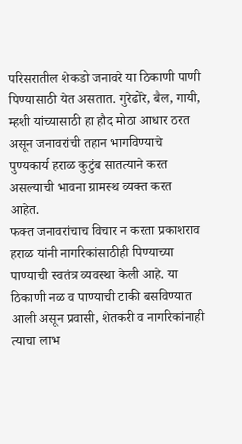परिसरातील शेकडो जनावरे या ठिकाणी पाणी पिण्यासाठी येत असतात. गुरेढोरे, बैल, गायी, म्हशी यांच्यासाठी हा हौद मोठा आधार ठरत असून जनावरांची तहान भागविण्याचे पुण्यकार्य हराळ कुटुंब सातत्याने करत असल्याची भावना ग्रामस्थ व्यक्त करत आहेत.
फक्त जनावरांचाच विचार न करता प्रकाशराव हराळ यांनी नागरिकांसाठीही पिण्याच्या पाण्याची स्वतंत्र व्यवस्था केली आहे. या ठिकाणी नळ व पाण्याची टाकी बसविण्यात आली असून प्रवासी, शेतकरी व नागरिकांनाही त्याचा लाभ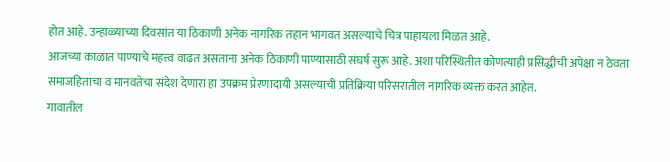होत आहे. उन्हाळ्याच्या दिवसांत या ठिकाणी अनेक नागरिक तहान भागवत असल्याचे चित्र पाहायला मिळत आहे.
आजच्या काळात पाण्याचे महत्त्व वाढत असताना अनेक ठिकाणी पाण्यासाठी संघर्ष सुरू आहे. अशा परिस्थितीत कोणत्याही प्रसिद्धीची अपेक्षा न ठेवता समाजहिताचा व मानवतेचा संदेश देणारा हा उपक्रम प्रेरणादायी असल्याची प्रतिक्रिया परिसरातील नागरिक व्यक्त करत आहेत.
गावातील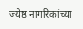ज्येष्ठ नागरिकांच्या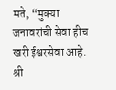मते, “मुक्या जनावरांची सेवा हीच खरी ईश्वरसेवा आहे. श्री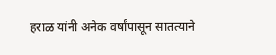हराळ यांनी अनेक वर्षांपासून सातत्याने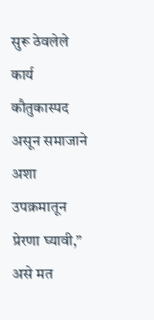सुरू ठेवलेले कार्य कौतुकास्पद असून समाजाने अशा उपक्रमातून प्रेरणा घ्यावी,” असे मत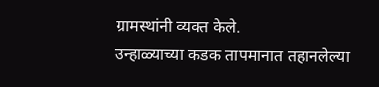ग्रामस्थांनी व्यक्त केले.
उन्हाळ्याच्या कडक तापमानात तहानलेल्या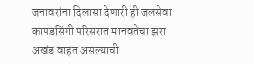जनावरांना दिलासा देणारी ही जलसेवा कापडसिंगी परिसरात मानवतेचा झरा अखंड वाहत असल्याची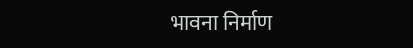भावना निर्माण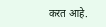करत आहे.